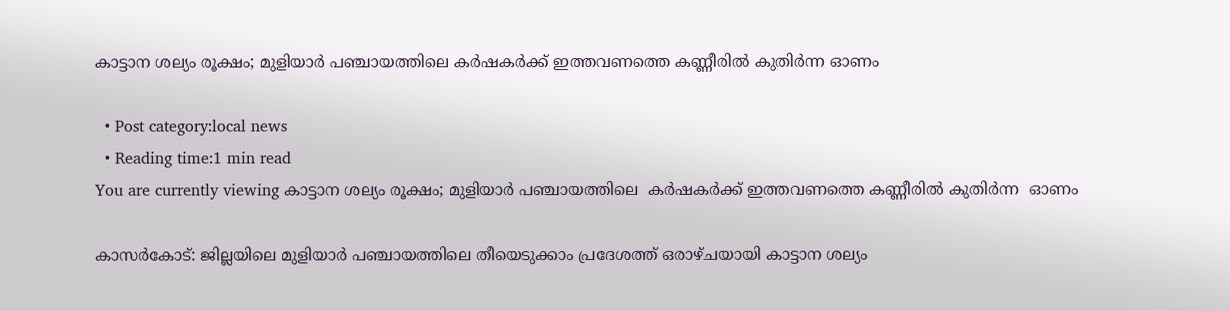കാട്ടാന ശല്യം രൂക്ഷം; മുളിയാർ പഞ്ചായത്തിലെ കർഷകർക്ക് ഇത്തവണത്തെ കണ്ണീരിൽ കുതിർന്ന ഓണം

  • Post category:local news
  • Reading time:1 min read
You are currently viewing കാട്ടാന ശല്യം രൂക്ഷം; മുളിയാർ പഞ്ചായത്തിലെ  കർഷകർക്ക് ഇത്തവണത്തെ കണ്ണീരിൽ കുതിർന്ന  ഓണം

കാസർകോട്: ജില്ലയിലെ മുളിയാർ പഞ്ചായത്തിലെ തീയെടുക്കാം പ്രദേശത്ത് ഒരാഴ്ചയായി കാട്ടാന ശല്യം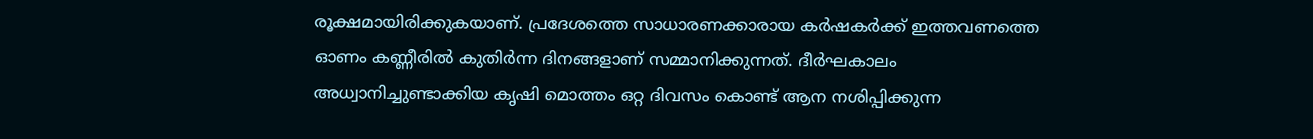രൂക്ഷമായിരിക്കുകയാണ്. പ്രദേശത്തെ സാധാരണക്കാരായ കർഷകർക്ക് ഇത്തവണത്തെ ഓണം കണ്ണീരിൽ കുതിർന്ന ദിനങ്ങളാണ് സമ്മാനിക്കുന്നത്. ദീർഘകാലം അധ്വാനിച്ചുണ്ടാക്കിയ കൃഷി മൊത്തം ഒറ്റ ദിവസം കൊണ്ട് ആന നശിപ്പിക്കുന്ന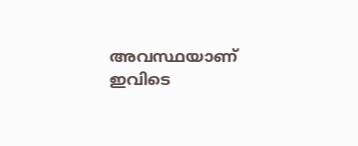അവസ്ഥയാണ് ഇവിടെ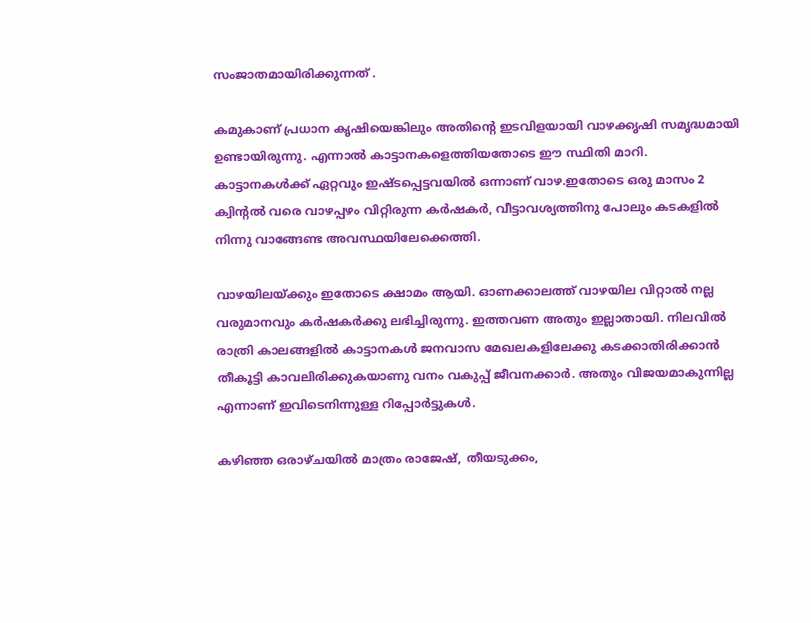സംജാതമായിരിക്കുന്നത് .

കമുകാണ് പ്രധാന കൃഷിയെങ്കിലും അതിന്റെ ഇടവിളയായി വാഴക്കൃഷി സമൃദ്ധമായി ഉണ്ടായിരുന്നു. എന്നാൽ കാട്ടാനകളെത്തിയതോടെ ഈ സ്ഥിതി മാറി. കാട്ടാനകൾക്ക് ഏറ്റവും ഇഷ്ടപ്പെട്ടവയിൽ ഒന്നാണ് വാഴ.ഇതോടെ ഒരു മാസം 2 ക്വിന്റൽ വരെ വാഴപ്പഴം വിറ്റിരുന്ന കർഷകർ, വീട്ടാവശ്യത്തിനു പോലും കടകളിൽ നിന്നു വാങ്ങേണ്ട അവസ്ഥയിലേക്കെത്തി.

വാഴയിലയ്ക്കും ഇതോടെ ക്ഷാമം ആയി. ഓണക്കാലത്ത് വാഴയില വിറ്റാൽ നല്ല വരുമാനവും കർഷകർക്കു ലഭിച്ചിരുന്നു. ഇത്തവണ അതും ഇല്ലാതായി. നിലവിൽ രാത്രി കാലങ്ങളിൽ കാട്ടാനകൾ ജനവാസ മേഖലകളിലേക്കു കടക്കാതിരിക്കാൻ തീകൂട്ടി കാവലിരിക്കുകയാണു വനം വകുപ്പ് ജീവനക്കാർ. അതും വിജയമാകുന്നില്ല എന്നാണ് ഇവിടെനിന്നുള്ള റിപ്പോർട്ടുകൾ.

കഴിഞ്ഞ ഒരാഴ്ചയിൽ മാത്രം രാജേഷ്, തീയടുക്കം,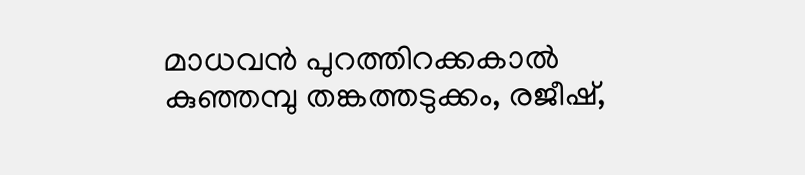മാധവൻ പുറത്തിറക്കകാൽ കുഞ്ഞമ്പു തങ്കത്തടുക്കം, രജീഷ്,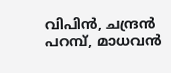വിപിൻ, ചന്ദ്രൻ പറമ്പ്, മാധവൻ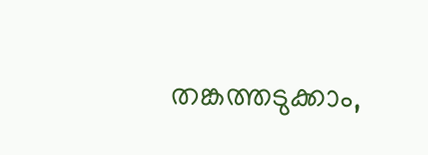തങ്കത്തടുക്കാം,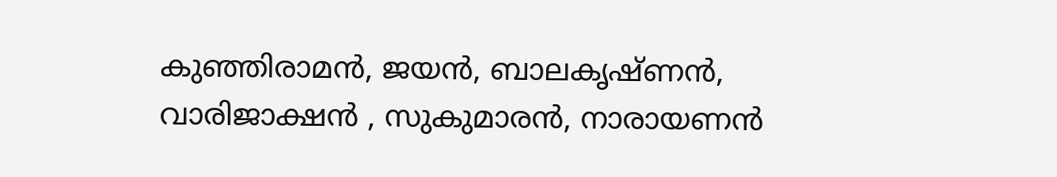കുഞ്ഞിരാമൻ, ജയൻ, ബാലകൃഷ്ണൻ, വാരിജാക്ഷൻ , സുകുമാരൻ, നാരായണൻ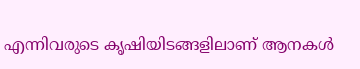എന്നിവരുടെ കൃഷിയിടങ്ങളിലാണ് ആനകൾ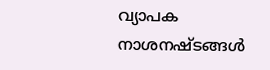വ്യാപക നാശനഷ്ടങ്ങൾ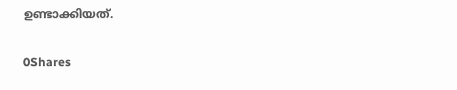ഉണ്ടാക്കിയത്.

0Shares